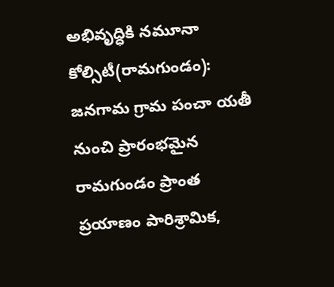అభివృద్ధికి నమూనా
కోల్సిటీ(రామగుండం): జనగామ గ్రామ పంచా యతీ నుంచి ప్రారంభమైన రామగుండం ప్రాంత ప్రయాణం పారిశ్రామిక,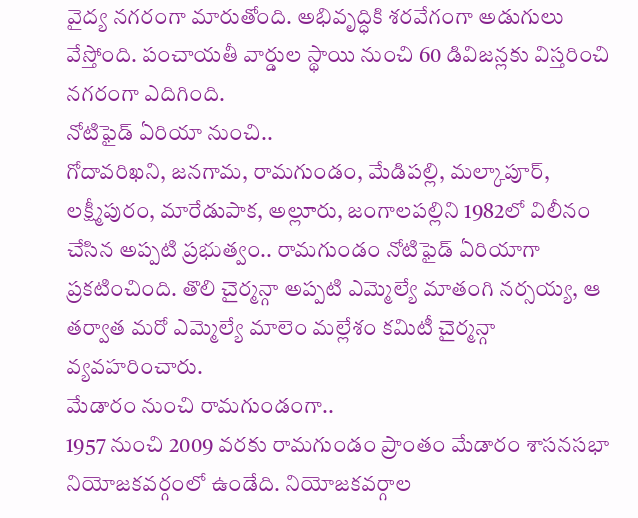వైద్య నగరంగా మారుతోంది. అభివృద్ధికి శరవేగంగా అడుగులు వేస్తోంది. పంచాయతీ వార్డుల స్థాయి నుంచి 60 డివిజన్లకు విస్తరించి నగరంగా ఎదిగింది.
నోటిఫైడ్ ఏరియా నుంచి..
గోదావరిఖని, జనగామ, రామగుండం, మేడిపల్లి, మల్కాపూర్, లక్ష్మీపురం, మారేడుపాక, అల్లూరు, జంగాలపల్లిని 1982లో విలీనం చేసిన అప్పటి ప్రభుత్వం.. రామగుండం నోటిఫైడ్ ఏరియాగా ప్రకటించింది. తొలి చైర్మన్గా అప్పటి ఎమ్మెల్యే మాతంగి నర్సయ్య, ఆ తర్వాత మరో ఎమ్మెల్యే మాలెం మల్లేశం కమిటీ చైర్మన్గా వ్యవహరించారు.
మేడారం నుంచి రామగుండంగా..
1957 నుంచి 2009 వరకు రామగుండం ప్రాంతం మేడారం శాసనసభా నియోజకవర్గంలో ఉండేది. నియోజకవర్గాల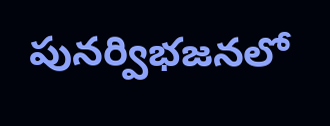పునర్విభజనలో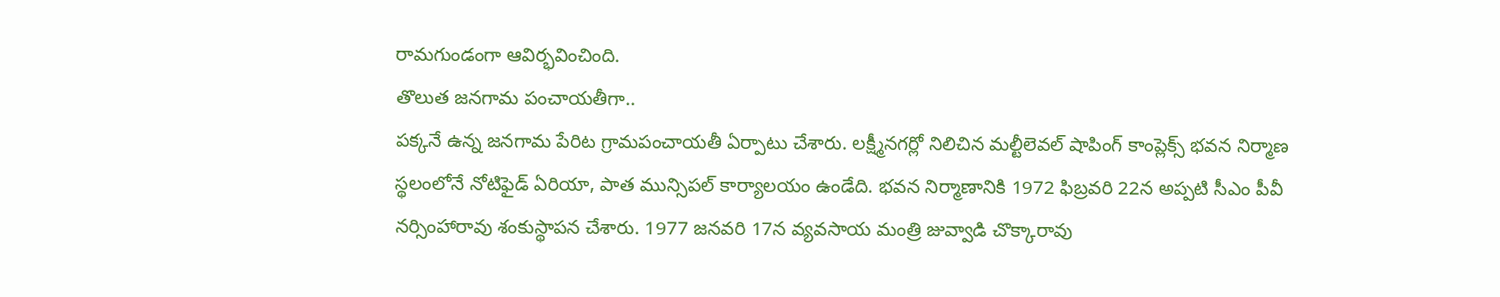రామగుండంగా ఆవిర్భవించింది.
తొలుత జనగామ పంచాయతీగా..
పక్కనే ఉన్న జనగామ పేరిట గ్రామపంచాయతీ ఏర్పాటు చేశారు. లక్ష్మీనగర్లో నిలిచిన మల్టీలెవల్ షాపింగ్ కాంప్లెక్స్ భవన నిర్మాణ స్థలంలోనే నోటిఫైడ్ ఏరియా, పాత మున్సిపల్ కార్యాలయం ఉండేది. భవన నిర్మాణానికి 1972 ఫిబ్రవరి 22న అప్పటి సీఎం పీవీ నర్సింహారావు శంకుస్థాపన చేశారు. 1977 జనవరి 17న వ్యవసాయ మంత్రి జువ్వాడి చొక్కారావు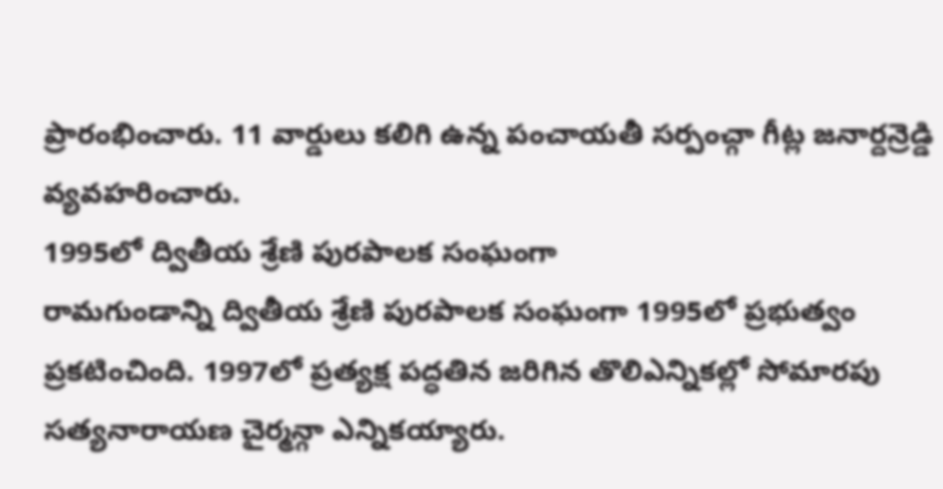ప్రారంభించారు. 11 వార్డులు కలిగి ఉన్న పంచాయతీ సర్పంచ్గా గీట్ల జనార్దన్రెడ్డి వ్యవహరించారు.
1995లో ద్వితీయ శ్రేణి పురపాలక సంఘంగా
రామగుండాన్ని ద్వితీయ శ్రేణి పురపాలక సంఘంగా 1995లో ప్రభుత్వం ప్రకటించింది. 1997లో ప్రత్యక్ష పద్ధతిన జరిగిన తొలిఎన్నికల్లో సోమారపు సత్యనారాయణ చైర్మన్గా ఎన్నికయ్యారు.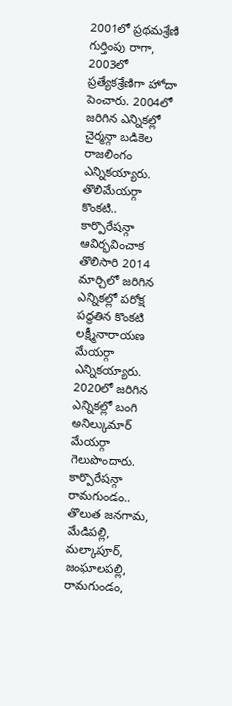2001లో ప్రథమశ్రేణి గుర్తింపు రాగా, 2003లో ప్రత్యేకశ్రేణిగా హోదా పెంచారు. 2004లో జరిగిన ఎన్నికల్లో చైర్మన్గా బడికెల రాజలింగం ఎన్నికయ్యారు.
తొలిమేయర్గా కొంకటి..
కార్పొరేషన్గా ఆవిర్భవించాక తొలిసారి 2014 మార్చిలో జరిగిన ఎన్నికల్లో పరోక్ష పద్ధతిన కొంకటి లక్ష్మీనారాయణ మేయర్గా ఎన్నికయ్యారు. 2020లో జరిగిన ఎన్నికల్లో బంగి అనిల్కుమార్ మేయర్గా గెలుపొందారు.
కార్పొరేషన్గా రామగుండం..
తొలుత జనగామ, మేడిపల్లి, మల్కాపూర్, జంఘాలపల్లి, రామగుండం,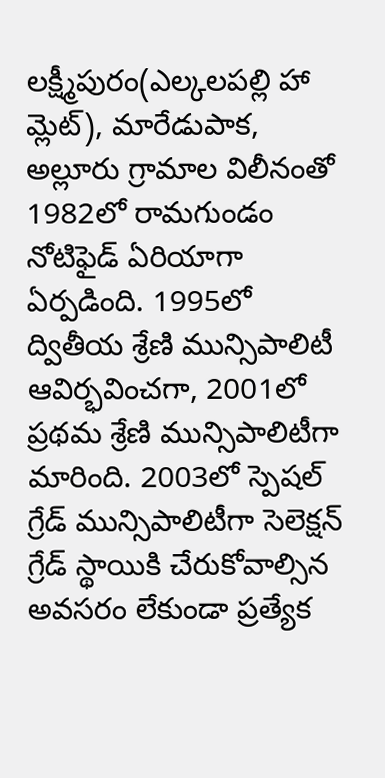లక్ష్మీపురం(ఎల్కలపల్లి హా మ్లెట్), మారేడుపాక, అల్లూరు గ్రామాల విలీనంతో 1982లో రామగుండం నోటిఫైడ్ ఏరియాగా ఏర్పడింది. 1995లో ద్వితీయ శ్రేణి మున్సిపాలిటీ ఆవిర్భవించగా, 2001లో ప్రథమ శ్రేణి మున్సిపాలిటీగా మారింది. 2003లో స్పెషల్ గ్రేడ్ మున్సిపాలిటీగా సెలెక్షన్ గ్రేడ్ స్థాయికి చేరుకోవాల్సిన అవసరం లేకుండా ప్రత్యేక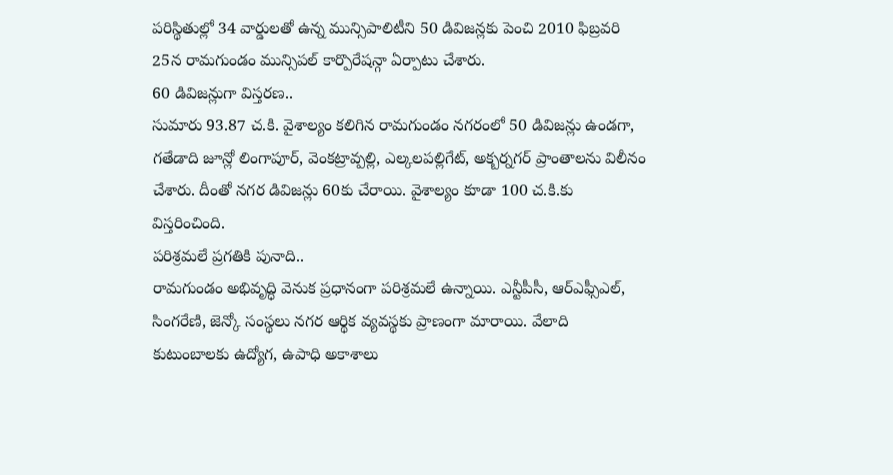పరిస్థితుల్లో 34 వార్డులతో ఉన్న మున్సిపాలిటీని 50 డివిజన్లకు పెంచి 2010 ఫిబ్రవరి 25న రామగుండం మున్సిపల్ కార్పొరేషన్గా ఏర్పాటు చేశారు.
60 డివిజన్లుగా విస్తరణ..
సుమారు 93.87 చ.కి. వైశాల్యం కలిగిన రామగుండం నగరంలో 50 డివిజన్లు ఉండగా, గతేడాది జూన్లో లింగాపూర్, వెంకట్రావ్పల్లి, ఎల్కలపల్లిగేట్, అక్బర్నగర్ ప్రాంతాలను విలీనం చేశారు. దీంతో నగర డివిజన్లు 60కు చేరాయి. వైశాల్యం కూడా 100 చ.కి.కు విస్తరించింది.
పరిశ్రమలే ప్రగతికి పునాది..
రామగుండం అభివృద్ధి వెనుక ప్రధానంగా పరిశ్రమలే ఉన్నాయి. ఎన్టీపీసీ, ఆర్ఎఫ్సీఎల్, సింగరేణి, జెన్కో సంస్థలు నగర ఆర్థిక వ్యవస్థకు ప్రాణంగా మారాయి. వేలాది కుటుంబాలకు ఉద్యోగ, ఉపాధి అకాశాలు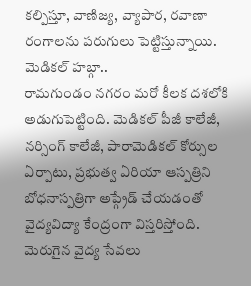కల్పిస్తూ, వాణిజ్య, వ్యాపార, రవాణా రంగాలను పరుగులు పెట్టిస్తున్నాయి.
మెడికల్ హబ్గా..
రామగుండం నగరం మరో కీలక దశలోకి అడుగుపెట్టింది. మెడికల్ పీజీ కాలేజీ, నర్సింగ్ కాలేజీ, పారామెడికల్ కోర్సుల ఏర్పాటు, ప్రభుత్వ ఏరియా ఆస్పత్రిని బోధనాస్పత్రిగా అప్గ్రేడ్ చేయడంతో వైద్యవిద్యా కేంద్రంగా విస్తరిస్తోంది. మెరుగైన వైద్య సేవలు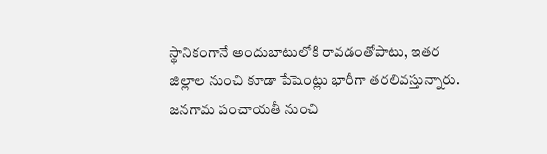స్థానికంగానే అందుబాటులోకి రావడంతోపాటు, ఇతర జిల్లాల నుంచి కూడా పేషెంట్లు భారీగా తరలివస్తున్నారు.
జనగామ పంచాయతీ నుంచి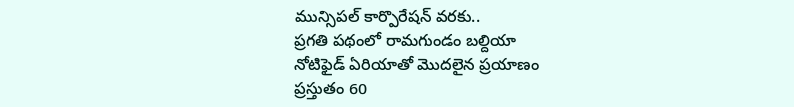మున్సిపల్ కార్పొరేషన్ వరకు..
ప్రగతి పథంలో రామగుండం బల్దియా
నోటిఫైడ్ ఏరియాతో మొదలైన ప్రయాణం
ప్రస్తుతం 60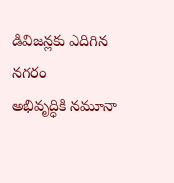డివిజన్లకు ఎదిగిన నగరం
అభివృద్ధికి నమూనా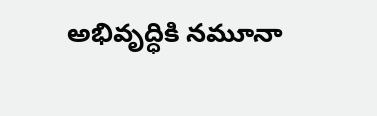అభివృద్ధికి నమూనా